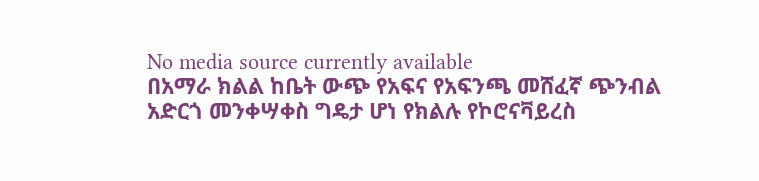No media source currently available
በአማራ ክልል ከቤት ውጭ የአፍና የአፍንጫ መሸፈኛ ጭንብል አድርጎ መንቀሣቀስ ግዴታ ሆነ የክልሉ የኮሮናቫይረስ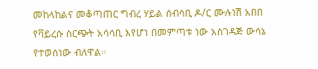መከላከልና መቆጣጠር ግብረ ሃይል ሰብሳቢ ዶ/ር ሙሉነሽ አበበ የቫይረሱ ስርጭት አሳሳቢ እየሆነ በመምጣቱ ነው አስገዳጅ ውሳኔ የተወሰነው ብለዋል።